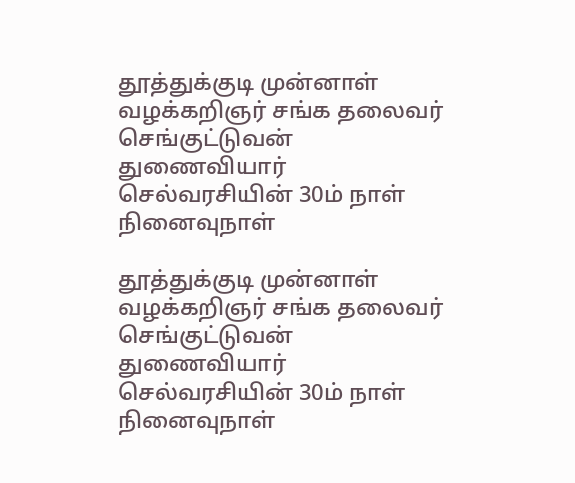தூத்துக்குடி முன்னாள் வழக்கறிஞர் சங்க தலைவர் செங்குட்டுவன் துணைவியார் செல்வரசியின் 30ம் நாள் நினைவுநாள்

தூத்துக்குடி முன்னாள் வழக்கறிஞர் சங்க தலைவர் செங்குட்டுவன் துணைவியார் செல்வரசியின் 30ம் நாள் நினைவுநாள்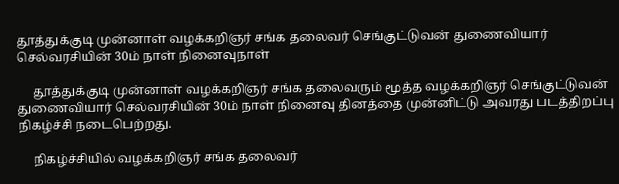தூத்துக்குடி முன்னாள் வழக்கறிஞர் சங்க தலைவர் செங்குட்டுவன் துணைவியார் செல்வரசியின் 30ம் நாள் நினைவுநாள்

     தூத்துக்குடி முன்னாள் வழக்கறிஞர் சங்க தலைவரும் மூத்த வழக்கறிஞர் செங்குட்டுவன் துணைவியார் செல்வரசியின் 30ம் நாள் நினைவு தினத்தை முன்னிட்டு அவரது படத்திறப்பு நிகழ்ச்சி நடைபெற்றது.

     நிகழ்ச்சியில் வழக்கறிஞர் சங்க தலைவர்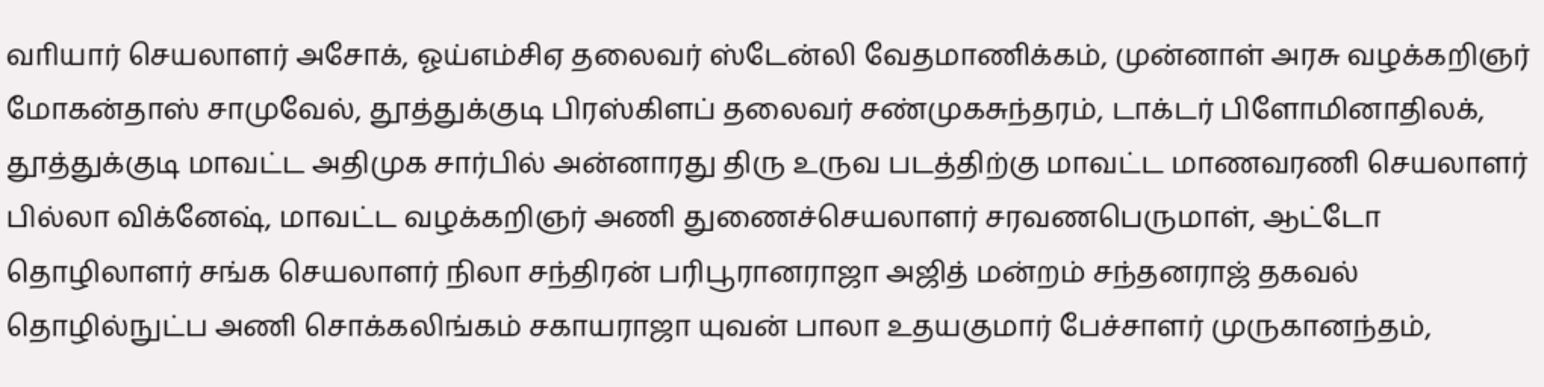வாியார் செயலாளர் அசோக், ஓய்எம்சிஏ தலைவர் ஸ்டேன்லி வேதமாணிக்கம், முன்னாள் அரசு வழக்கறிஞர் மோகன்தாஸ் சாமுவேல், தூத்துக்குடி பிரஸ்கிளப் தலைவர் சண்முகசுந்தரம், டாக்டர் பிளோமினாதிலக், தூத்துக்குடி மாவட்ட அதிமுக சார்பில் அன்னாரது திரு உருவ படத்திற்கு மாவட்ட மாணவரணி செயலாளர் பில்லா விக்னேஷ், மாவட்ட வழக்கறிஞர் அணி துணைச்செயலாளர் சரவணபெருமாள், ஆட்டோ தொழிலாளர் சங்க செயலாளர் நிலா சந்திரன் பரிபூரானராஜா அஜித் மன்றம் சந்தனராஜ் தகவல் தொழில்நுட்ப அணி சொக்கலிங்கம் சகாயராஜா யுவன் பாலா உதயகுமார் பேச்சாளர் முருகானந்தம்,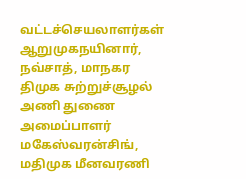வட்டச்செயலாளர்கள் ஆறுமுகநயினார், நவ்சாத், மாநகர திமுக சுற்றுச்சூழல் அணி துணை அமைப்பாளர் மகேஸ்வரன்சிங், மதிமுக மீனவரணி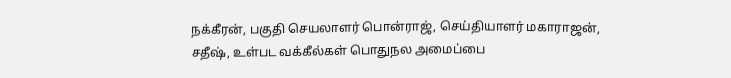நக்கீரன், பகுதி செயலாளர் பொன்ராஜ், செய்தியாளர் மகாராஜன், சதீஷ், உள்பட வக்கீல்கள் பொதுநல அமைப்பை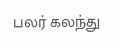பலர் கலந்து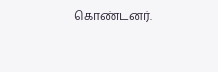கொண்டனர்.